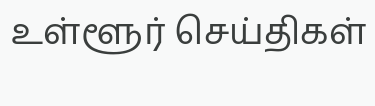உள்ளூர் செய்திகள்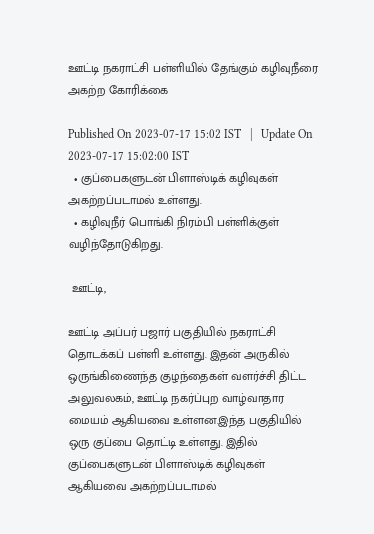ஊட்டி நகராட்சி பள்ளியில் தேங்கும் கழிவுநீரை அகற்ற கோரிக்கை

Published On 2023-07-17 15:02 IST   |   Update On 2023-07-17 15:02:00 IST
  • குப்பைகளுடன் பிளாஸ்டிக் கழிவுகள் அகற்றப்படாமல் உள்ளது.
  • கழிவுநீர் பொங்கி நிரம்பி பள்ளிக்குள் வழிந்தோடுகிறது.

 ஊட்டி,

ஊட்டி அப்பர் பஜார் பகுதியில் நகராட்சி தொடக்கப் பள்ளி உள்ளது. இதன் அருகில் ஒருங்கிணைந்த குழந்தைகள் வளர்ச்சி திட்ட அலுவலகம், ஊட்டி நகர்ப்புற வாழ்வாதார மையம் ஆகியவை உள்ளன.இந்த பகுதியில் ஒரு குப்பை தொட்டி உள்ளது. இதில் குப்பைகளுடன் பிளாஸ்டிக் கழிவுகள் ஆகியவை அகற்றப்படாமல்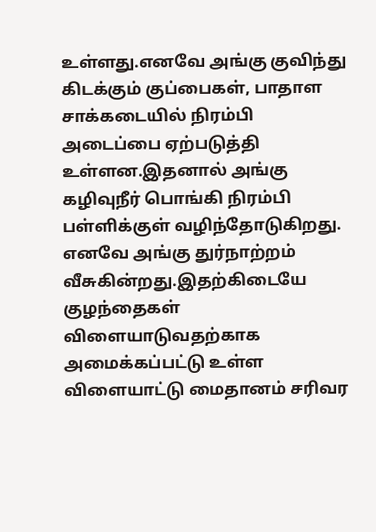உள்ளது.எனவே அங்கு குவிந்து கிடக்கும் குப்பைகள், பாதாள சாக்கடையில் நிரம்பி அடைப்பை ஏற்படுத்தி உள்ளன.இதனால் அங்கு கழிவுநீர் பொங்கி நிரம்பி பள்ளிக்குள் வழிந்தோடுகிறது. எனவே அங்கு துர்நாற்றம் வீசுகின்றது.இதற்கிடையே குழந்தைகள் விளையாடுவதற்காக அமைக்கப்பட்டு உள்ள விளையாட்டு மைதானம் சரிவர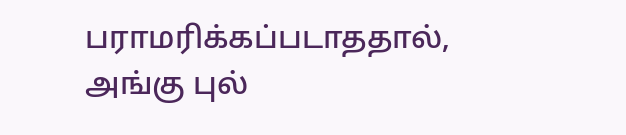பராமரிக்கப்படாததால், அங்கு புல்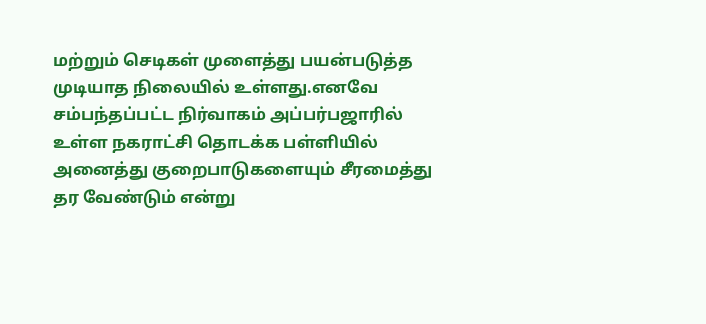மற்றும் செடிகள் முளைத்து பயன்படுத்த முடியாத நிலையில் உள்ளது.எனவே சம்பந்தப்பட்ட நிர்வாகம் அப்பர்பஜாரில் உள்ள நகராட்சி தொடக்க பள்ளியில் அனைத்து குறைபாடுகளையும் சீரமைத்து தர வேண்டும் என்று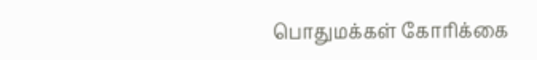பொதுமக்கள் கோரிக்கை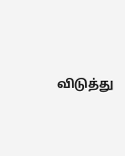விடுத்து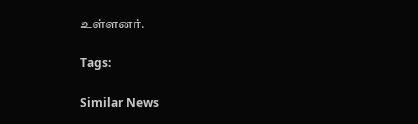உள்ளனர்.

Tags:

Similar News